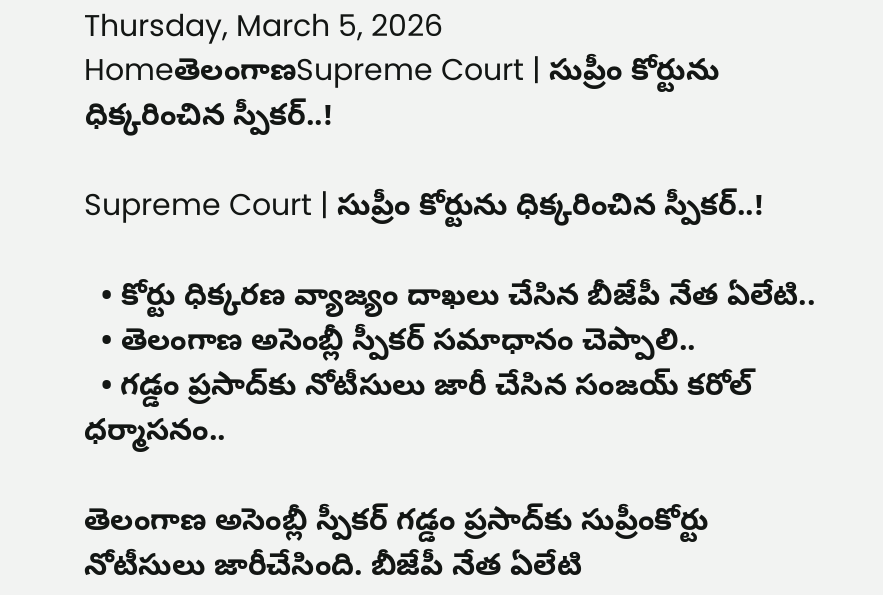Thursday, March 5, 2026
HomeతెలంగాణSupreme Court | సుప్రీం కోర్టును ధిక్కరించిన స్పీకర్..!

Supreme Court | సుప్రీం కోర్టును ధిక్కరించిన స్పీకర్..!

  • కోర్టు ధిక్కరణ వ్యాజ్యం దాఖలు చేసిన బీజేపీ నేత ఏలేటి..
  • తెలంగాణ అసెంబ్లీ స్పీకర్ సమాధానం చెప్పాలి..
  • గడ్డం ప్రసాద్‌కు నోటీసులు జారీ చేసిన సంజయ్ కరోల్ ధర్మాసనం..

తెలంగాణ అసెంబ్లీ స్పీకర్ గడ్డం ప్రసాద్‌కు సుప్రీంకోర్టు నోటీసులు జారీచేసింది. బీజేపీ నేత ఏలేటి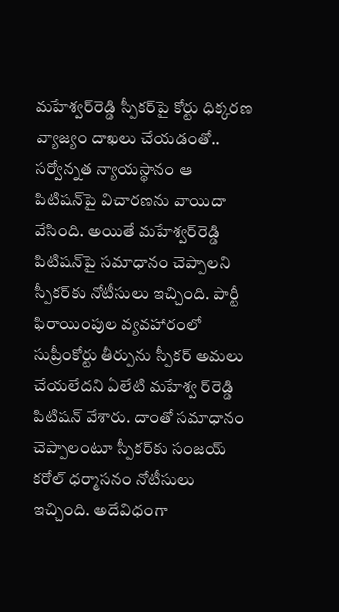మహేశ్వర్‌రెడ్డి స్పీకర్‌పై కోర్టు ధిక్కరణ వ్యాజ్యం దాఖలు చేయడంతో.. సర్వోన్నత న్యాయస్థానం ఆ పిటిషన్‌పై విచారణను వాయిదా వేసింది. అయితే మహేశ్వర్‌రెడ్డి పిటిషన్‌పై సమాధానం చెప్పాలని స్పీకర్‌కు నోటీసులు ఇచ్చింది. పార్టీ ఫిరాయింపుల వ్యవహారంలో సుప్రీంకోర్టు తీర్పును స్పీకర్ అమలు చేయలేదని ఏలేటి మహేశ్వ ర్‌రెడ్డి పిటిషన్ వేశారు. దాంతో సమాధానం చెప్పాలంటూ స్పీకర్‌కు సంజయ్ కరోల్ ధర్మాసనం నోటీసులు ఇచ్చింది. అదేవిధంగా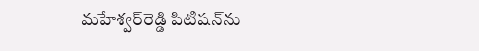మహేశ్వర్‌రెడ్డి పిటిషన్‌ను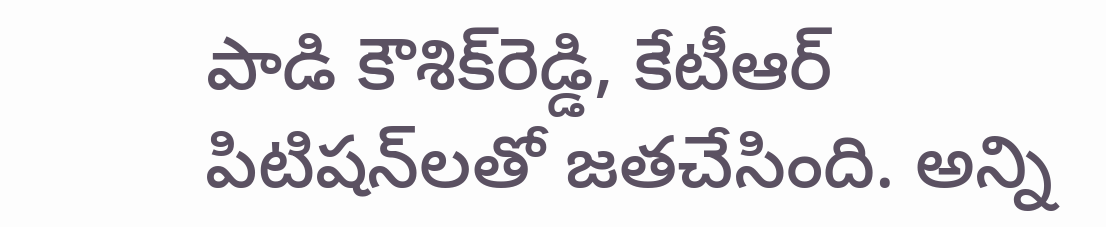పాడి కౌశిక్‌రెడ్డి, కేటీఆర్ పిటిషన్‌లతో జతచేసింది. అన్ని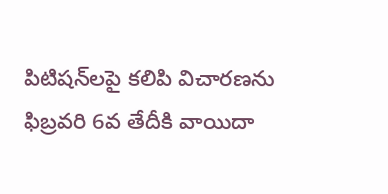పిటిషన్‌లపై కలిపి విచారణను ఫిబ్రవరి 6వ తేదీకి వాయిదా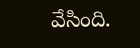వేసింది.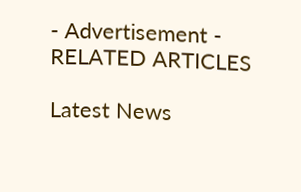- Advertisement -
RELATED ARTICLES

Latest News